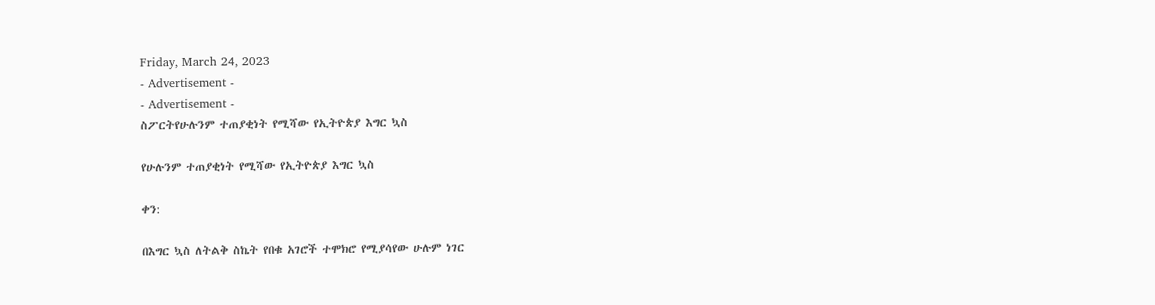Friday, March 24, 2023
- Advertisement -
- Advertisement -
ስፖርትየሁሉንም ተጠያቂነት የሚሻው የኢትዮጵያ እግር ኳስ

የሁሉንም ተጠያቂነት የሚሻው የኢትዮጵያ እግር ኳስ

ቀን:

በእግር ኳስ ለትልቅ ስኬት የበቁ አገሮች ተሞክሮ የሚያሳየው ሁሉም ነገር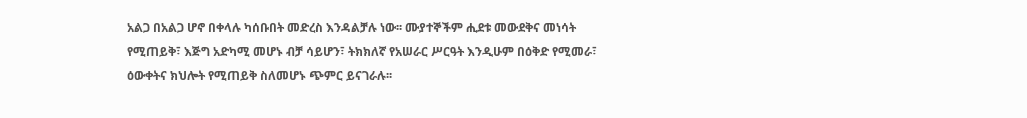አልጋ በአልጋ ሆኖ በቀላሉ ካሰቡበት መድረስ እንዳልቻሉ ነው፡፡ ሙያተኞችም ሒደቱ መውደቅና መነሳት የሚጠይቅ፣ እጅግ አድካሚ መሆኑ ብቻ ሳይሆን፣ ትክክለኛ የአሠራር ሥርዓት እንዲሁም በዕቅድ የሚመራ፣ ዕውቀትና ክህሎት የሚጠይቅ ስለመሆኑ ጭምር ይናገራሉ፡፡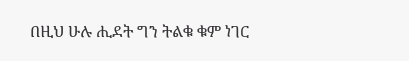በዚህ ሁሉ ሒደት ግን ትልቁ ቁም ነገር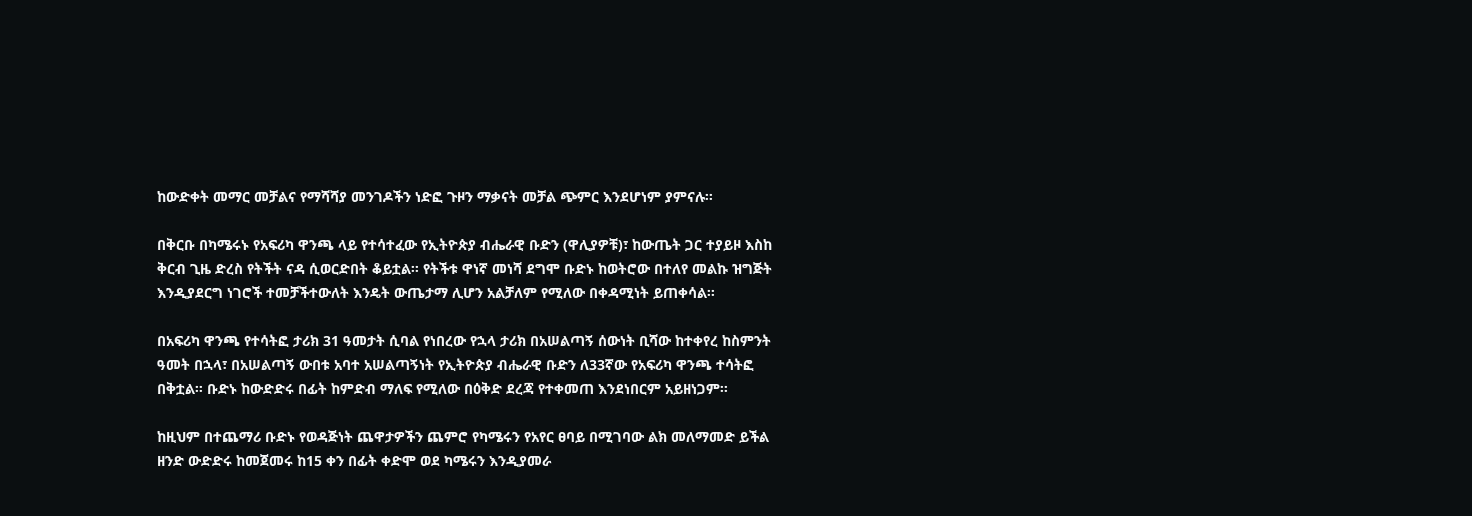ከውድቀት መማር መቻልና የማሻሻያ መንገዶችን ነድፎ ጉዞን ማቃናት መቻል ጭምር እንደሆነም ያምናሉ፡፡

በቅርቡ በካሜሩኑ የአፍሪካ ዋንጫ ላይ የተሳተፈው የኢትዮጵያ ብሔራዊ ቡድን (ዋሊያዎቹ)፣ ከውጤት ጋር ተያይዞ እስከ ቅርብ ጊዜ ድረስ የትችት ናዳ ሲወርድበት ቆይቷል፡፡ የትችቱ ዋነኛ መነሻ ደግሞ ቡድኑ ከወትሮው በተለየ መልኩ ዝግጅት እንዲያደርግ ነገሮች ተመቻችተውለት እንዴት ውጤታማ ሊሆን አልቻለም የሚለው በቀዳሚነት ይጠቀሳል፡፡

በአፍሪካ ዋንጫ የተሳትፎ ታሪክ 31 ዓመታት ሲባል የነበረው የኋላ ታሪክ በአሠልጣኝ ሰውነት ቢሻው ከተቀየረ ከስምንት ዓመት በኋላ፣ በአሠልጣኝ ውበቱ አባተ አሠልጣኝነት የኢትዮጵያ ብሔራዊ ቡድን ለ33ኛው የአፍሪካ ዋንጫ ተሳትፎ በቅቷል፡፡ ቡድኑ ከውድድሩ በፊት ከምድብ ማለፍ የሚለው በዕቅድ ደረጃ የተቀመጠ እንደነበርም አይዘነጋም፡፡

ከዚህም በተጨማሪ ቡድኑ የወዳጅነት ጨዋታዎችን ጨምሮ የካሜሩን የአየር ፀባይ በሚገባው ልክ መለማመድ ይችል ዘንድ ውድድሩ ከመጀመሩ ከ15 ቀን በፊት ቀድሞ ወደ ካሜሩን እንዲያመራ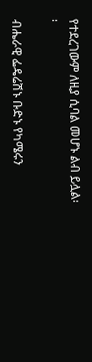የተደረገውም ለዚያ ሲባል መሆኑ ልብ ይሏል፡፡

ብሔራዊ ፌዴሬሽኑ ቡድኑ የካሜሩን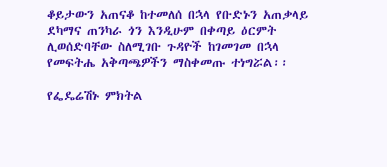ቆይታውን አጠናቆ ከተመለሰ በኋላ የቡድኑን አጠቃላይ ደካማና ጠንካራ ጎን እንዲሁም በቀጣይ ዕርምት ሊወሰድባቸው ስለሚገቡ ጉዳዮች ከገመገመ በኋላ የመፍትሔ አቅጣጫዎችን ማስቀመጡ ተነግሯል፡፡

የፌዴሬሽኑ ምክትል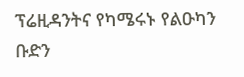ፕሬዚዳንትና የካሜሩኑ የልዑካን ቡድን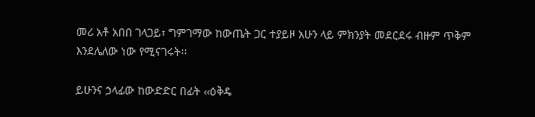መሪ አቶ አበበ ገላጋይ፣ ግምገማው ከውጤት ጋር ተያይዞ አሁን ላይ ምክንያት መደርደሩ ብዙም ጥቅም እንደሌለው ነው የሚናገሩት፡፡

ይሁንና ኃላፊው ከውድድር በፊት ‹‹ዕቅዴ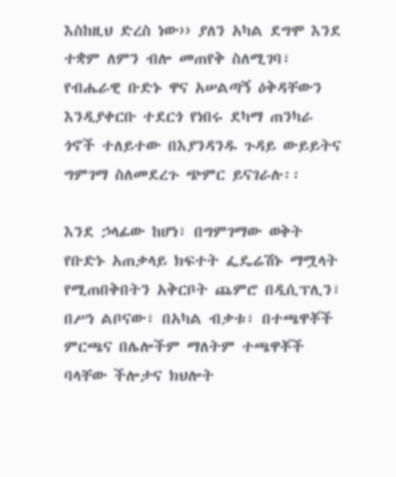እስከዚህ ድረስ ነው›› ያለን አካል ደግሞ እንደ ተቋም ለምን ብሎ መጠየቅ ስለሚገባ፣ የብሔራዊ ቡድኑ ዋና አሠልጣኝ ዕቅዳቸውን እንዲያቀርቡ ተደርጎ የነበሩ ደካማ ጠንካራ ጎኖች ተለይተው በእያንዳንዱ ጉዳይ ውይይትና ግምገማ ስለመደረጉ ጭምር ይናገራሉ፡፡

እንደ ኃላፊው ከሆነ፣ በግምገማው ወቅት የቡድኑ አጠቃላይ ክፍተት ፌዴሬሽኑ ማሟላት የሚጠበቅበትን አቅርቦት ጨምሮ በዲሲፕሊን፣ በሥነ ልቦናው፣ በአካል ብቃቱ፣ በተጫዋቾች ምርጫና በሌሎችም ማለትም ተጫዋቾች ባላቸው ችሎታና ክህሎት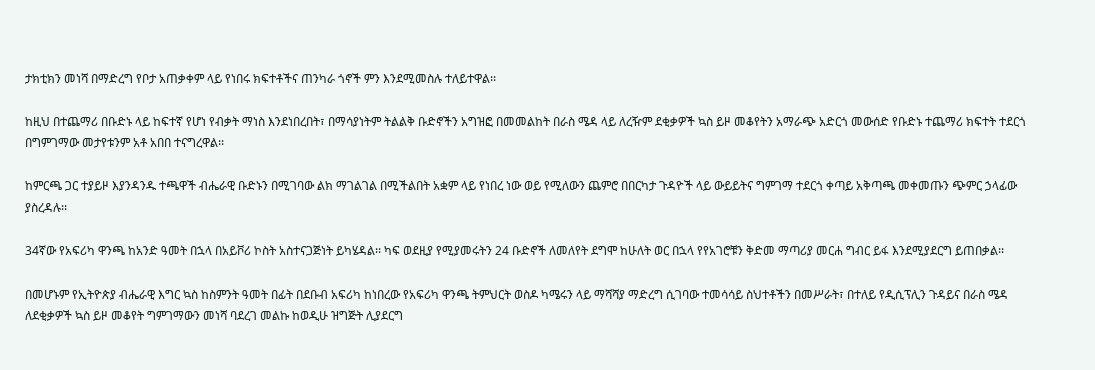ታክቲክን መነሻ በማድረግ የቦታ አጠቃቀም ላይ የነበሩ ክፍተቶችና ጠንካራ ጎኖች ምን እንደሚመስሉ ተለይተዋል፡፡

ከዚህ በተጨማሪ በቡድኑ ላይ ከፍተኛ የሆነ የብቃት ማነስ እንደነበረበት፣ በማሳያነትም ትልልቅ ቡድኖችን አግዝፎ በመመልከት በራስ ሜዳ ላይ ለረዥም ደቂቃዎች ኳስ ይዞ መቆየትን አማራጭ አድርጎ መውሰድ የቡድኑ ተጨማሪ ክፍተት ተደርጎ በግምገማው መታየቱንም አቶ አበበ ተናግረዋል፡፡

ከምርጫ ጋር ተያይዞ እያንዳንዱ ተጫዋች ብሔራዊ ቡድኑን በሚገባው ልክ ማገልገል በሚችልበት አቋም ላይ የነበረ ነው ወይ የሚለውን ጨምሮ በበርካታ ጉዳዮች ላይ ውይይትና ግምገማ ተደርጎ ቀጣይ አቅጣጫ መቀመጡን ጭምር ኃላፊው ያስረዳሉ፡፡

34ኛው የአፍሪካ ዋንጫ ከአንድ ዓመት በኋላ በአይቮሪ ኮስት አስተናጋጅነት ይካሄዳል፡፡ ካፍ ወደዚያ የሚያመሩትን 24 ቡድኖች ለመለየት ደግሞ ከሁለት ወር በኋላ የየአገሮቹን ቅድመ ማጣሪያ መርሐ ግብር ይፋ እንደሚያደርግ ይጠበቃል፡፡

በመሆኑም የኢትዮጵያ ብሔራዊ እግር ኳስ ከስምንት ዓመት በፊት በደቡብ አፍሪካ ከነበረው የአፍሪካ ዋንጫ ትምህርት ወስዶ ካሜሩን ላይ ማሻሻያ ማድረግ ሲገባው ተመሳሳይ ስህተቶችን በመሥራት፣ በተለይ የዲሲፕሊን ጉዳይና በራስ ሜዳ  ለደቂቃዎች ኳስ ይዞ መቆየት ግምገማውን መነሻ ባደረገ መልኩ ከወዲሁ ዝግጅት ሊያደርግ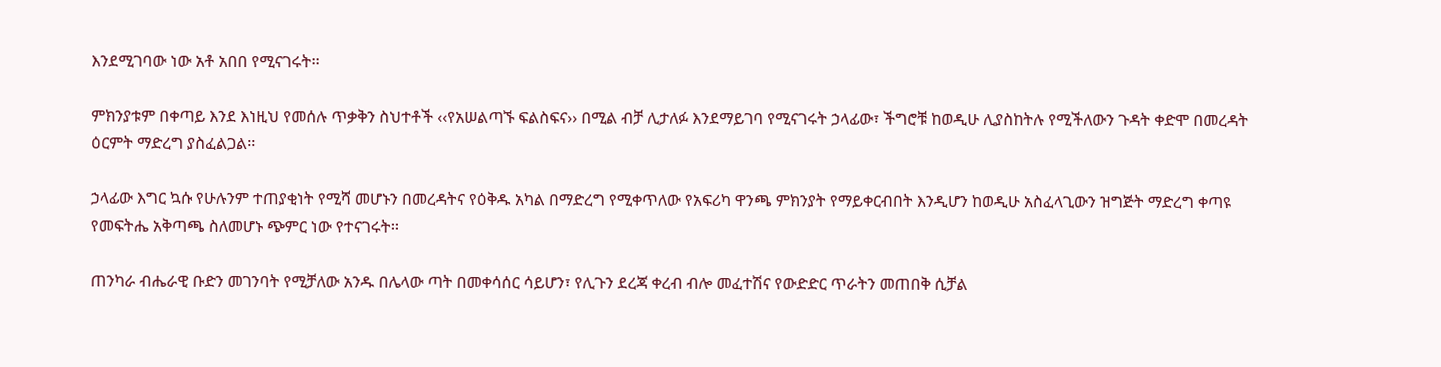እንደሚገባው ነው አቶ አበበ የሚናገሩት፡፡

ምክንያቱም በቀጣይ እንደ እነዚህ የመሰሉ ጥቃቅን ስህተቶች ‹‹የአሠልጣኙ ፍልስፍና›› በሚል ብቻ ሊታለፉ እንደማይገባ የሚናገሩት ኃላፊው፣ ችግሮቹ ከወዲሁ ሊያስከትሉ የሚችለውን ጉዳት ቀድሞ በመረዳት ዕርምት ማድረግ ያስፈልጋል፡፡

ኃላፊው እግር ኳሱ የሁሉንም ተጠያቂነት የሚሻ መሆኑን በመረዳትና የዕቅዱ አካል በማድረግ የሚቀጥለው የአፍሪካ ዋንጫ ምክንያት የማይቀርብበት እንዲሆን ከወዲሁ አስፈላጊውን ዝግጅት ማድረግ ቀጣዩ የመፍትሔ አቅጣጫ ስለመሆኑ ጭምር ነው የተናገሩት፡፡

ጠንካራ ብሔራዊ ቡድን መገንባት የሚቻለው አንዱ በሌላው ጣት በመቀሳሰር ሳይሆን፣ የሊጉን ደረጃ ቀረብ ብሎ መፈተሽና የውድድር ጥራትን መጠበቅ ሲቻል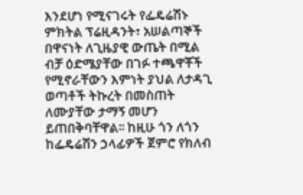እንደሆነ የሚናገሩት የፌዴሬሽኑ ምክትል ፕሬዚዳንት፣ አሠልጣኞች በዋናነት ለጊዜያዊ ውጤት በሚል ብቻ ዕድሜያቸው በገፉ ተጫዋቾች የሚኖራቸውን እምነት ያህል ለታዳጊ ወጣቶች ትኩረት በመስጠት ለሙያቸው ታማኝ መሆን ይጠበቅባቸዋል፡፡ ከዚሁ ጎን ለጎን ከፌዴሬሽን ኃላፊዎች ጀምሮ የክለብ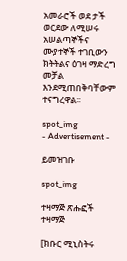አመራሮች ወደ ታች ወርደው ለሚሠሩ አሠልጣኞችና ሙያተኞች ተገቢውን ክትትልና ዕገዛ ማድረግ መቻል እንደሚጠበቅባቸውም ተናግረዋል፡፡

spot_img
- Advertisement -

ይመዝገቡ

spot_img

ተዛማጅ ጽሑፎች
ተዛማጅ

[ክቡር ሚኒስትሩ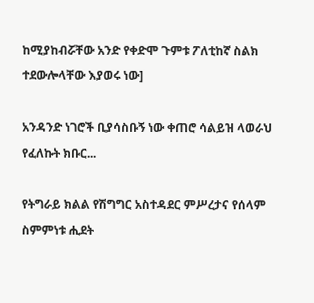ከሚያከብሯቸው አንድ የቀድሞ ጉምቱ ፖለቲከኛ ስልክ ተደውሎላቸው እያወሩ ነው]

አንዳንድ ነገሮች ቢያሳስቡኝ ነው ቀጠሮ ሳልይዝ ላወራህ የፈለኩት ክቡር...

የትግራይ ክልል የሽግግር አስተዳደር ምሥረታና የሰላም ስምምነቱ ሒደት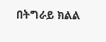በትግራይ ክልል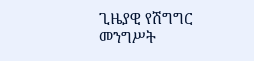ጊዜያዊ የሽግግር መንግሥት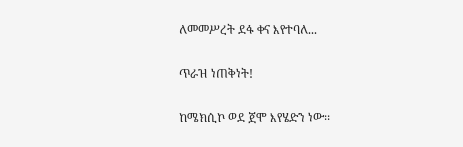ለመመሥረት ደፋ ቀና እየተባለ...

ጥራዝ ነጠቅነት!

ከሜክሲኮ ወደ ጀሞ እየሄድን ነው፡፡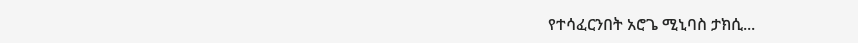የተሳፈርንበት አሮጌ ሚኒባስ ታክሲ...